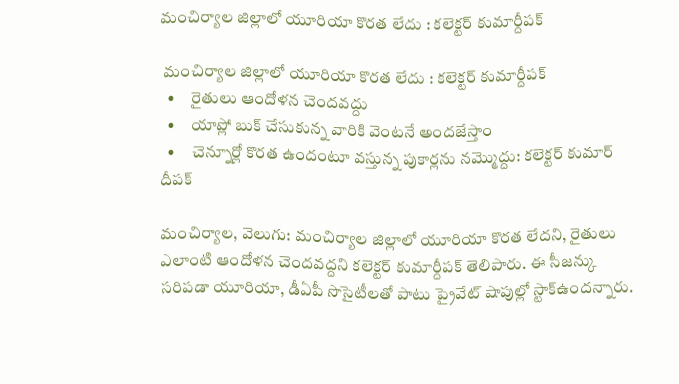మంచిర్యాల జిల్లాలో యూరియా కొరత లేదు : కలెక్టర్ కుమార్దీపక్

 మంచిర్యాల జిల్లాలో యూరియా కొరత లేదు : కలెక్టర్ కుమార్దీపక్
  •     రైతులు ఆందోళన చెందవద్దు
  •     యాప్లో బుక్ చేసుకున్న వారికి వెంటనే అందజేస్తాం
  •     చెన్నూర్లో కొరత ఉందంటూ వస్తున్న పుకార్లను నమ్మొద్దు: కలెక్టర్ కుమార్ దీపక్

మంచిర్యాల, వెలుగు: మంచిర్యాల జిల్లాలో యూరియా కొరత లేదని, రైతులు ఎలాంటి ఆందోళన చెందవద్దని కలెక్టర్ కుమార్దీపక్ తెలిపారు. ఈ సీజన్కు సరిపడా యూరియా, డీఏపీ సొసైటీలతో పాటు ప్రైవేట్ షాపుల్లో స్టాక్ఉందన్నారు.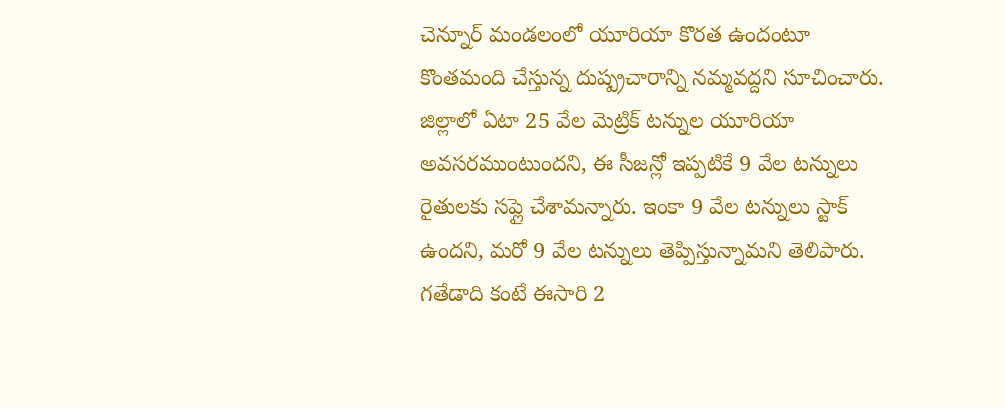చెన్నూర్ మండలంలో యూరియా కొరత ఉందంటూ కొంతమంది చేస్తున్న దుష్ప్రచారాన్ని నమ్మవద్దని సూచించారు. జిల్లాలో ఏటా 25 వేల మెట్రిక్ టన్నుల యూరియా అవసరముంటుందని, ఈ సీజన్లో ఇప్పటికే 9 వేల టన్నులు రైతులకు సప్లై చేశామన్నారు. ఇంకా 9 వేల టన్నులు స్టాక్ ఉందని, మరో 9 వేల టన్నులు తెప్పిస్తున్నామని తెలిపారు. గతేడాది కంటే ఈసారి 2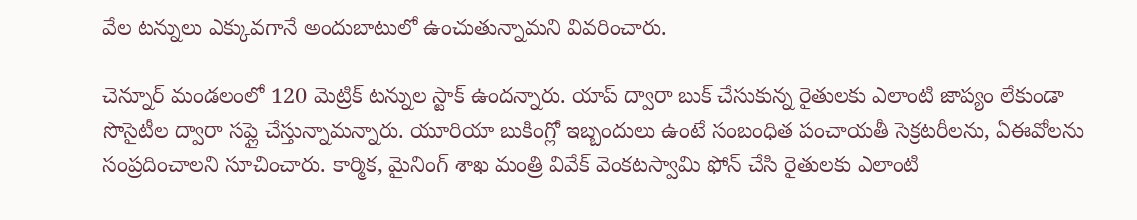వేల టన్నులు ఎక్కువగానే అందుబాటులో ఉంచుతున్నామని వివరించారు.

చెన్నూర్ మండలంలో 120 మెట్రిక్ టన్నుల స్టాక్ ఉందన్నారు. యాప్ ద్వారా బుక్ చేసుకున్న రైతులకు ఎలాంటి జాప్యం లేకుండా సొసైటీల ద్వారా సప్లై చేస్తున్నామన్నారు. యూరియా బుకింగ్లో ఇబ్బందులు ఉంటే సంబంధిత పంచాయతీ సెక్రటరీలను, ఏఈవోలను సంప్రదించాలని సూచించారు. కార్మిక, మైనింగ్ శాఖ మంత్రి వివేక్ వెంకటస్వామి ఫోన్ చేసి రైతులకు ఎలాంటి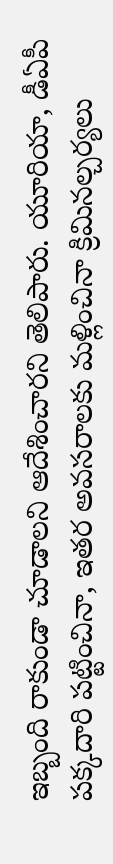ఇబ్బంది రాకుండా చూడాలని ఆదేశించారని తెలిపారు. యూరియా, డీఏపీ పక్కదారి పట్టించినా, ఇతర అవసరాలకు మళ్లించినా క్రిమినల్చర్యలు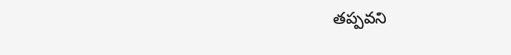తప్పవని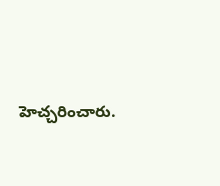హెచ్చరించారు.